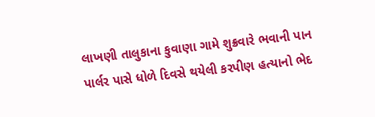લાખણી તાલુકાના કુવાણા ગામે શુક્રવારે ભવાની પાન પાર્લર પાસે ધોળે દિવસે થયેલી કરપીણ હત્યાનો ભેદ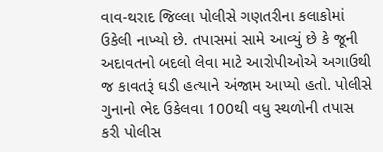વાવ-થરાદ જિલ્લા પોલીસે ગણતરીના કલાકોમાં ઉકેલી નાખ્યો છે. તપાસમાં સામે આવ્યું છે કે જૂની અદાવતનો બદલો લેવા માટે આરોપીઓએ અગાઉથી જ કાવતરૂં ઘડી હત્યાને અંજામ આપ્યો હતો. પોલીસે ગુનાનો ભેદ ઉકેલવા 100થી વધુ સ્થળોની તપાસ કરી પોલીસ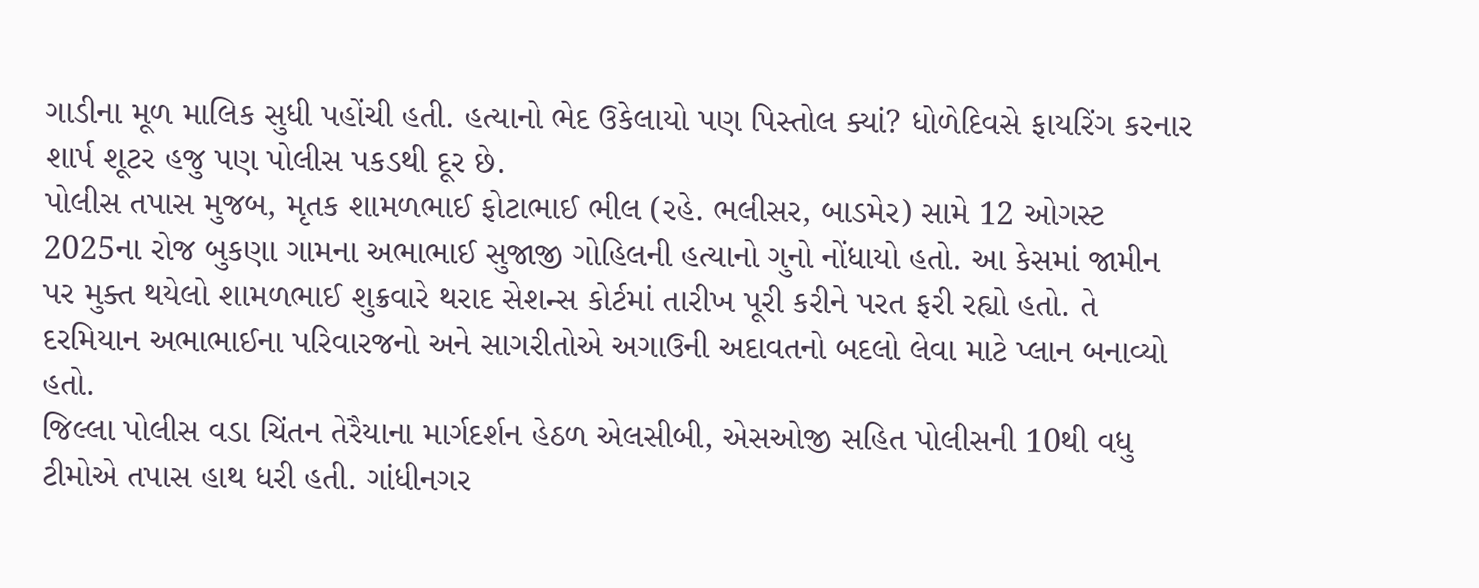ગાડીના મૂળ માલિક સુધી પહોંચી હતી. હત્યાનો ભેદ ઉકેલાયો પણ પિસ્તોલ ક્યાં? ધોળેદિવસે ફાયરિંગ કરનાર શાર્પ શૂટર હજુ પણ પોલીસ પકડથી દૂર છે.
પોલીસ તપાસ મુજબ, મૃતક શામળભાઈ ફોટાભાઈ ભીલ (રહે. ભલીસર, બાડમેર) સામે 12 ઓગસ્ટ 2025ના રોજ બુકણા ગામના અભાભાઈ સુજાજી ગોહિલની હત્યાનો ગુનો નોંધાયો હતો. આ કેસમાં જામીન પર મુક્ત થયેલો શામળભાઈ શુક્રવારે થરાદ સેશન્સ કોર્ટમાં તારીખ પૂરી કરીને પરત ફરી રહ્યો હતો. તે દરમિયાન અભાભાઈના પરિવારજનો અને સાગરીતોએ અગાઉની અદાવતનો બદલો લેવા માટે પ્લાન બનાવ્યો હતો.
જિલ્લા પોલીસ વડા ચિંતન તેરૈયાના માર્ગદર્શન હેઠળ એલસીબી, એસઓજી સહિત પોલીસની 10થી વધુ ટીમોએ તપાસ હાથ ધરી હતી. ગાંધીનગર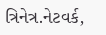ત્રિનેત્ર.નેટવર્ક,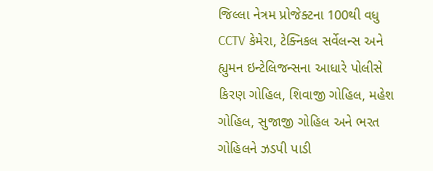જિલ્લા નેત્રમ પ્રોજેક્ટના 100થી વધુ CCTV કેમેરા, ટેક્નિકલ સર્વેલન્સ અને હ્યુમન ઇન્ટેલિજન્સના આધારે પોલીસે કિરણ ગોહિલ, શિવાજી ગોહિલ, મહેશ ગોહિલ, સુજાજી ગોહિલ અને ભરત ગોહિલને ઝડપી પાડી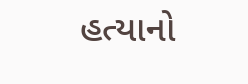હત્યાનો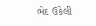ભેદ ઉકેલી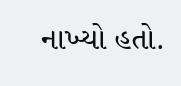નાખ્યો હતો.